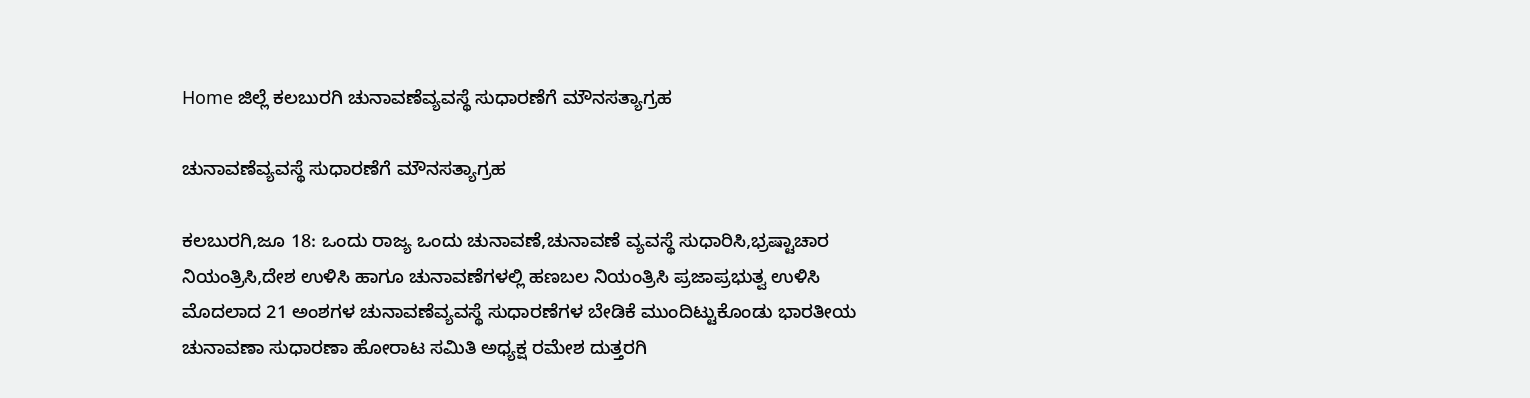Home ಜಿಲ್ಲೆ ಕಲಬುರಗಿ ಚುನಾವಣೆವ್ಯವಸ್ಥೆ ಸುಧಾರಣೆಗೆ ಮೌನಸತ್ಯಾಗ್ರಹ

ಚುನಾವಣೆವ್ಯವಸ್ಥೆ ಸುಧಾರಣೆಗೆ ಮೌನಸತ್ಯಾಗ್ರಹ

ಕಲಬುರಗಿ,ಜೂ 18: ಒಂದು ರಾಜ್ಯ ಒಂದು ಚುನಾವಣೆ,ಚುನಾವಣೆ ವ್ಯವಸ್ಥೆ ಸುಧಾರಿಸಿ,ಭ್ರಷ್ಟಾಚಾರ ನಿಯಂತ್ರಿಸಿ,ದೇಶ ಉಳಿಸಿ ಹಾಗೂ ಚುನಾವಣೆಗಳಲ್ಲಿ ಹಣಬಲ ನಿಯಂತ್ರಿಸಿ ಪ್ರಜಾಪ್ರಭುತ್ವ ಉಳಿಸಿ ಮೊದಲಾದ 21 ಅಂಶಗಳ ಚುನಾವಣೆವ್ಯವಸ್ಥೆ ಸುಧಾರಣೆಗಳ ಬೇಡಿಕೆ ಮುಂದಿಟ್ಟುಕೊಂಡು ಭಾರತೀಯ ಚುನಾವಣಾ ಸುಧಾರಣಾ ಹೋರಾಟ ಸಮಿತಿ ಅಧ್ಯಕ್ಷ ರಮೇಶ ದುತ್ತರಗಿ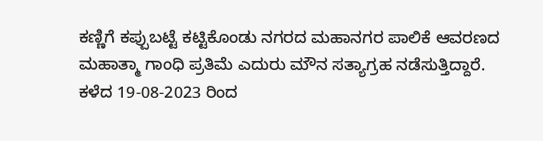ಕಣ್ಣಿಗೆ ಕಪ್ಪುಬಟ್ಟೆ ಕಟ್ಟಿಕೊಂಡು ನಗರದ ಮಹಾನಗರ ಪಾಲಿಕೆ ಆವರಣದ ಮಹಾತ್ಮಾ ಗಾಂಧಿ ಪ್ರತಿಮೆ ಎದುರು ಮೌನ ಸತ್ಯಾಗ್ರಹ ನಡೆಸುತ್ತಿದ್ದಾರೆ.
ಕಳೆದ 19-08-2023 ರಿಂದ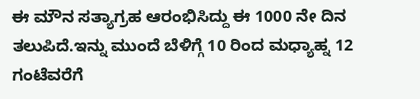ಈ ಮೌನ ಸತ್ಯಾಗ್ರಹ ಆರಂಭಿಸಿದ್ದು ಈ 1000 ನೇ ದಿನ ತಲುಪಿದೆ.ಇನ್ನು ಮುಂದೆ ಬೆಳಿಗ್ಗೆ 10 ರಿಂದ ಮಧ್ಯಾಹ್ನ 12 ಗಂಟೆವರೆಗೆ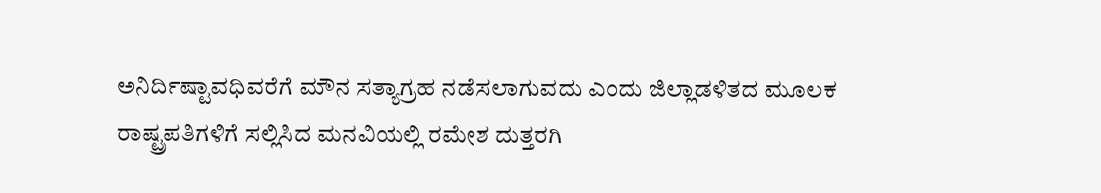ಅನಿರ್ದಿಷ್ಟಾವಧಿವರೆಗೆ ಮೌನ ಸತ್ಯಾಗ್ರಹ ನಡೆಸಲಾಗುವದು ಎಂದು ಜಿಲ್ಲಾಡಳಿತದ ಮೂಲಕ ರಾಷ್ಟ್ರಪತಿಗಳಿಗೆ ಸಲ್ಲಿಸಿದ ಮನವಿಯಲ್ಲಿ ರಮೇಶ ದುತ್ತರಗಿ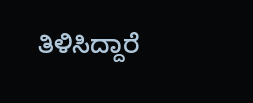ತಿಳಿಸಿದ್ದಾರೆ